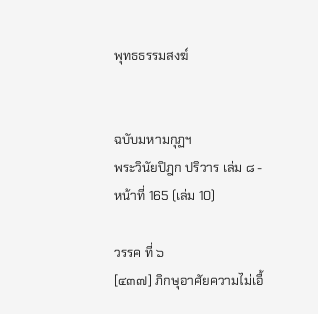พุทธธรรมสงฆ์


ฉบับมหามกุฏฯ
พระวินัยปิฎก ปริวาร เล่ม ๘ - หน้าที่ 165 (เล่ม 10)

วรรค ที่ ๖
[๔๓๗] ภิกษุอาศัยความไม่เอื้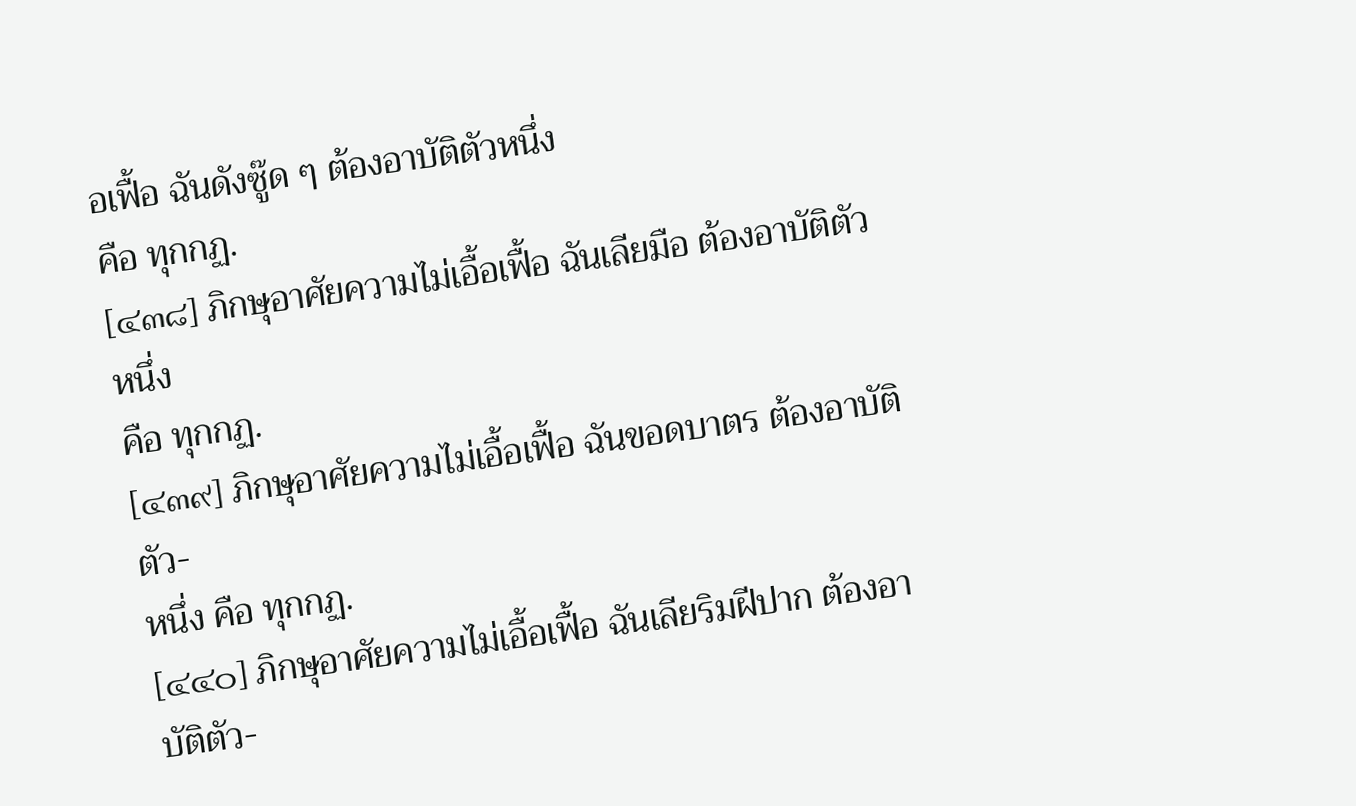อเฟื้อ ฉันดังซู๊ด ๆ ต้องอาบัติตัวหนึ่ง
คือ ทุกกฏ.
[๔๓๘] ภิกษุอาศัยความไม่เอื้อเฟื้อ ฉันเลียมือ ต้องอาบัติตัวหนึ่ง
คือ ทุกกฏ.
[๔๓๙] ภิกษุอาศัยความไม่เอื้อเฟื้อ ฉันขอดบาตร ต้องอาบัติตัว-
หนึ่ง คือ ทุกกฏ.
[๔๔๐] ภิกษุอาศัยความไม่เอื้อเฟื้อ ฉันเลียริมฝีปาก ต้องอาบัติตัว-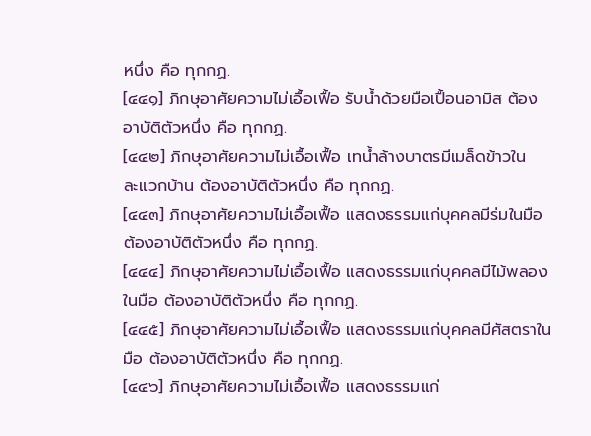หนึ่ง คือ ทุกกฏ.
[๔๔๑] ภิกษุอาศัยความไม่เอื้อเฟื้อ รับน้ำด้วยมือเปื้อนอามิส ต้อง
อาบัติตัวหนึ่ง คือ ทุกกฏ.
[๔๔๒] ภิกษุอาศัยความไม่เอื้อเฟื้อ เทน้ำล้างบาตรมีเมล็ดข้าวใน
ละแวกบ้าน ต้องอาบัติตัวหนึ่ง คือ ทุกกฏ.
[๔๔๓] ภิกษุอาศัยความไม่เอื้อเฟื้อ แสดงธรรมแก่บุคคลมีร่มในมือ
ต้องอาบัติตัวหนึ่ง คือ ทุกกฏ.
[๔๔๔] ภิกษุอาศัยความไม่เอื้อเฟื้อ แสดงธรรมแก่บุคคลมีไม้พลอง
ในมือ ต้องอาบัติตัวหนึ่ง คือ ทุกกฏ.
[๔๔๕] ภิกษุอาศัยความไม่เอื้อเฟื้อ แสดงธรรมแก่บุคคลมีศัสตราใน
มือ ต้องอาบัติตัวหนึ่ง คือ ทุกกฏ.
[๔๔๖] ภิกษุอาศัยความไม่เอื้อเฟื้อ แสดงธรรมแก่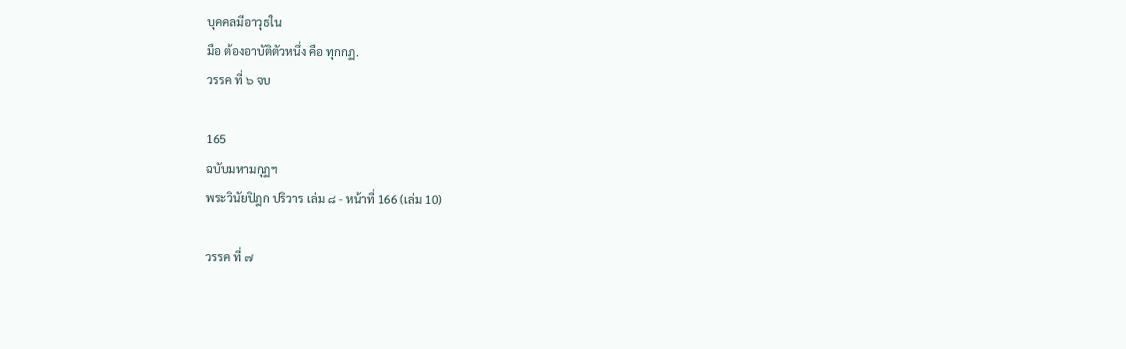บุคคลมีอาวุธใน
มือ ต้องอาบัติตัวหนึ่ง คือ ทุกกฏ.
วรรค ที่ ๖ จบ

165
ฉบับมหามกุฏฯ
พระวินัยปิฎก ปริวาร เล่ม ๘ - หน้าที่ 166 (เล่ม 10)

วรรค ที่ ๗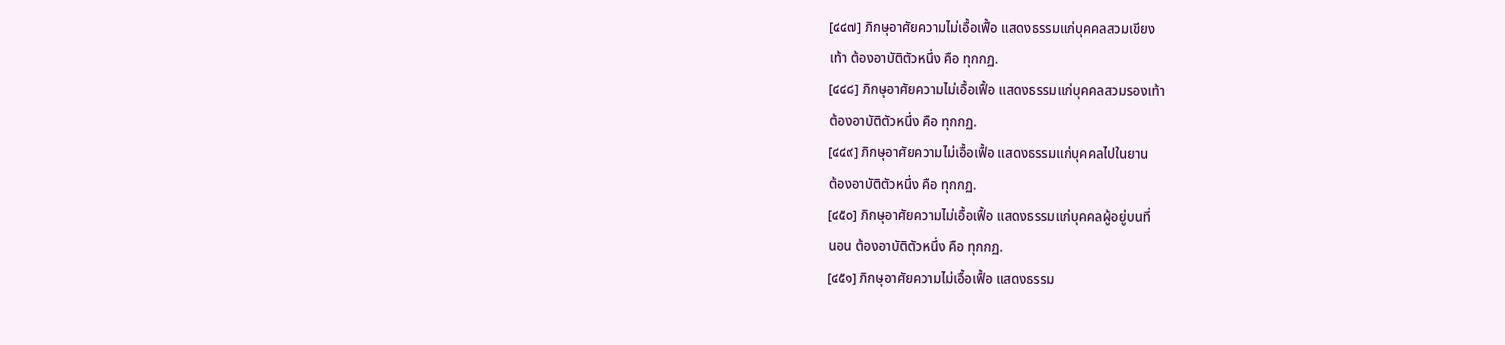[๔๔๗] ภิกษุอาศัยความไม่เอื้อเฟื้อ แสดงธรรมแก่บุคคลสวมเขียง
เท้า ต้องอาบัติตัวหนึ่ง คือ ทุกกฏ.
[๔๔๘] ภิกษุอาศัยความไม่เอื้อเฟื้อ แสดงธรรมแก่บุคคลสวมรองเท้า
ต้องอาบัติตัวหนึ่ง คือ ทุกกฏ.
[๔๔๙] ภิกษุอาศัยความไม่เอื้อเฟื้อ แสดงธรรมแก่บุคคลไปในยาน
ต้องอาบัติตัวหนึ่ง คือ ทุกกฏ.
[๔๕๐] ภิกษุอาศัยความไม่เอื้อเฟื้อ แสดงธรรมแก่บุคคลผู้อยู่บนที่
นอน ต้องอาบัติตัวหนึ่ง คือ ทุกกฏ.
[๔๕๑] ภิกษุอาศัยความไม่เอื้อเฟื้อ แสดงธรรม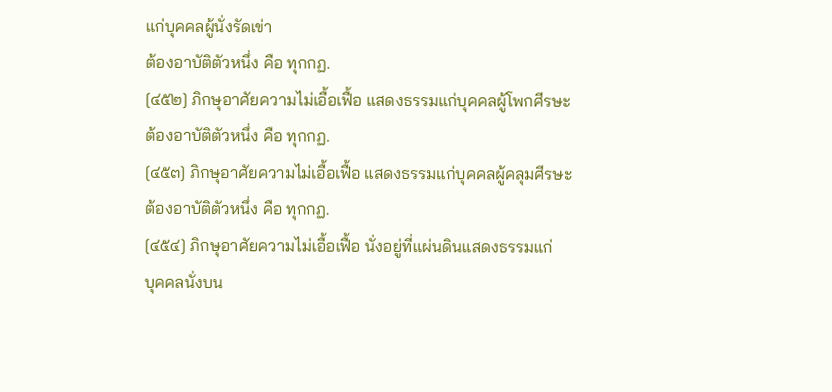แก่บุคคลผู้นั่งรัดเข่า
ต้องอาบัติตัวหนึ่ง คือ ทุกกฏ.
[๔๕๒] ภิกษุอาศัยความไม่เอื้อเฟื้อ แสดงธรรมแก่บุคคลผู้โพกศีรษะ
ต้องอาบัติตัวหนึ่ง คือ ทุกกฏ.
[๔๕๓] ภิกษุอาศัยความไม่เอื้อเฟื้อ แสดงธรรมแก่บุคคลผู้คลุมศีรษะ
ต้องอาบัติตัวหนึ่ง คือ ทุกกฏ.
[๔๕๔] ภิกษุอาศัยความไม่เอื้อเฟื้อ นั่งอยู่ที่แผ่นดินแสดงธรรมแก่
บุคคลนั่งบน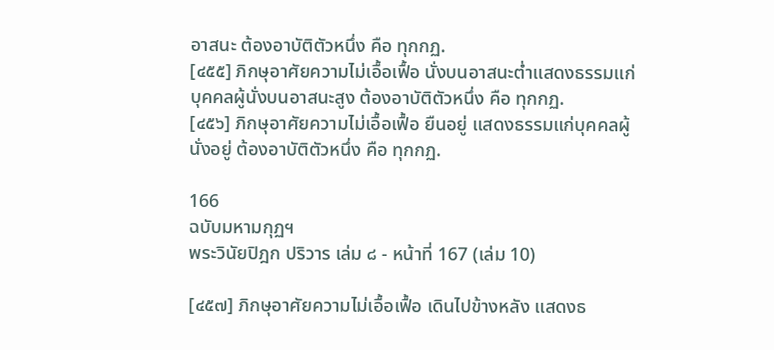อาสนะ ต้องอาบัติตัวหนึ่ง คือ ทุกกฏ.
[๔๕๕] ภิกษุอาศัยความไม่เอื้อเฟื้อ นั่งบนอาสนะต่ำแสดงธรรมแก่
บุคคลผู้นั่งบนอาสนะสูง ต้องอาบัติตัวหนึ่ง คือ ทุกกฏ.
[๔๕๖] ภิกษุอาศัยความไม่เอื้อเฟื้อ ยืนอยู่ แสดงธรรมแก่บุคคลผู้
นั่งอยู่ ต้องอาบัติตัวหนึ่ง คือ ทุกกฏ.

166
ฉบับมหามกุฏฯ
พระวินัยปิฎก ปริวาร เล่ม ๘ - หน้าที่ 167 (เล่ม 10)

[๔๕๗] ภิกษุอาศัยความไม่เอื้อเฟื้อ เดินไปข้างหลัง แสดงธ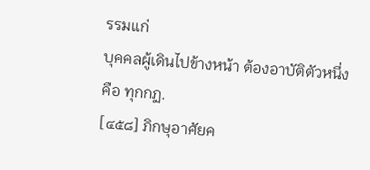รรมแก่
บุคคลผู้เดินไปข้างหน้า ต้องอาบัติตัวหนึ่ง คือ ทุกกฏ.
[๔๕๘] ภิกษุอาศัยค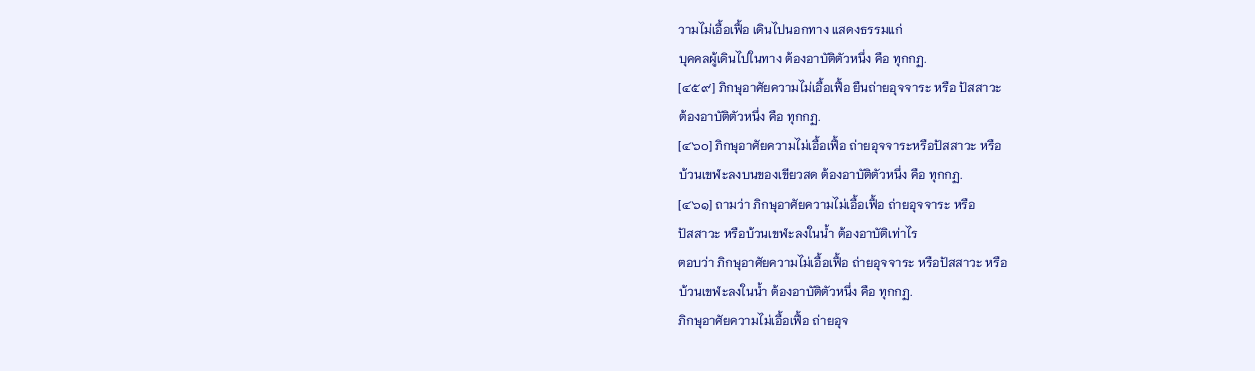วามไม่เอื้อเฟื้อ เดินไปนอกทาง แสดงธรรมแก่
บุคคลผู้เดินไปในทาง ต้องอาบัติตัวหนึ่ง คือ ทุกกฏ.
[๔๕๙] ภิกษุอาศัยความไม่เอื้อเฟื้อ ยืนถ่ายอุจจาระ หรือ ปัสสาวะ
ต้องอาบัติตัวหนึ่ง คือ ทุกกฏ.
[๔๖๐] ภิกษุอาศัยความไม่เอื้อเฟื้อ ถ่ายอุจจาระหรือปัสสาวะ หรือ
บ้วนเขฬะลงบนของเขียวสด ต้องอาบัติตัวหนึ่ง คือ ทุกกฏ.
[๔๖๑] ถามว่า ภิกษุอาศัยความไม่เอื้อเฟื้อ ถ่ายอุจจาระ หรือ
ปัสสาวะ หรือบ้วนเขฬะลงในน้ำ ต้องอาบัติเท่าไร
ตอบว่า ภิกษุอาศัยความไม่เอื้อเฟื้อ ถ่ายอุจจาระ หรือปัสสาวะ หรือ
บ้วนเขฬะลงในน้ำ ต้องอาบัติตัวหนึ่ง คือ ทุกกฏ.
ภิกษุอาศัยความไม่เอื้อเฟื้อ ถ่ายอุจ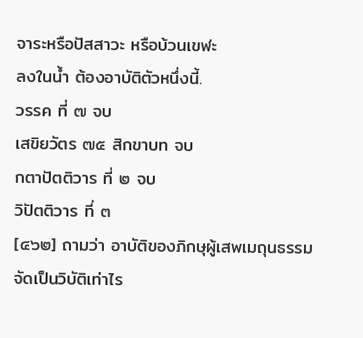จาระหรือปัสสาวะ หรือบ้วนเขฬะ
ลงในน้ำ ต้องอาบัติตัวหนึ่งนี้.
วรรค ที่ ๗ จบ
เสขิยวัตร ๗๕ สิกขาบท จบ
กตาปัตติวาร ที่ ๒ จบ
วิปัตติวาร ที่ ๓
[๔๖๒] ถามว่า อาบัติของภิกษุผู้เสพเมถุนธรรม จัดเป็นวิบัติเท่าไร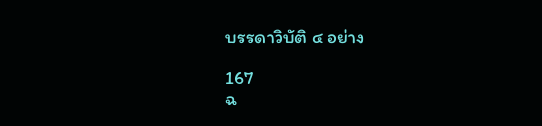บรรดาวิบัติ ๔ อย่าง

167
ฉ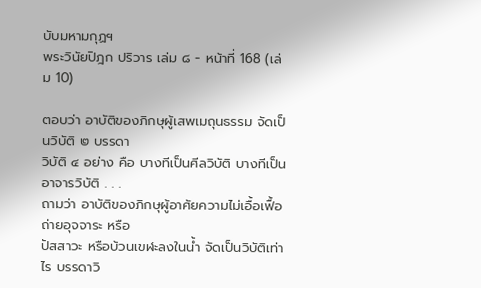บับมหามกุฏฯ
พระวินัยปิฎก ปริวาร เล่ม ๘ - หน้าที่ 168 (เล่ม 10)

ตอบว่า อาบัติของภิกษุผู้เสพเมถุนธรรม จัดเป็นวิบัติ ๒ บรรดา
วิบัติ ๔ อย่าง คือ บางทีเป็นศีลวิบัติ บางทีเป็นอาจารวิบัติ . . .
ถามว่า อาบัติของภิกษุผู้อาศัยความไม่เอื้อเฟื้อ ถ่ายอุจจาระ หรือ
ปัสสาวะ หรือบ้วนเขฬะลงในน้ำ จัดเป็นวิบัติเท่าไร บรรดาวิ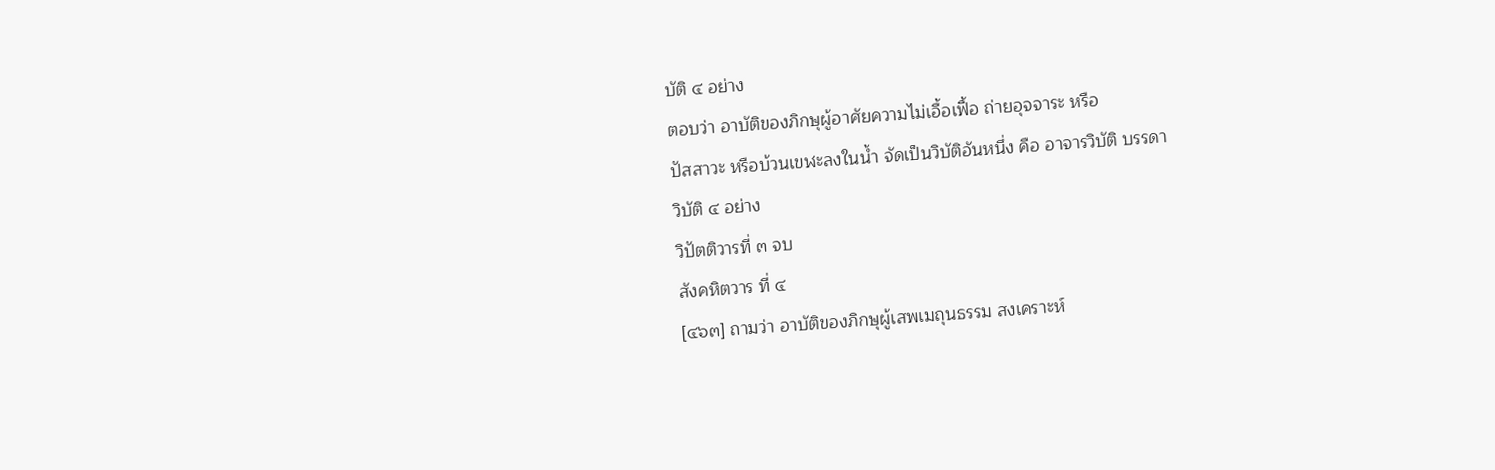บัติ ๔ อย่าง
ตอบว่า อาบัติของภิกษุผู้อาศัยความไม่เอื้อเฟื้อ ถ่ายอุจจาระ หรือ
ปัสสาวะ หรือบ้วนเขฬะลงในน้ำ จัดเป็นวิบัติอันหนึ่ง คือ อาจารวิบัติ บรรดา
วิบัติ ๔ อย่าง
วิปัตติวารที่ ๓ จบ
สังคหิตวาร ที่ ๔
[๔๖๓] ถามว่า อาบัติของภิกษุผู้เสพเมถุนธรรม สงเคราะห์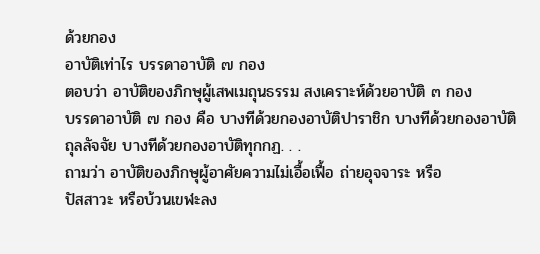ด้วยกอง
อาบัติเท่าไร บรรดาอาบัติ ๗ กอง
ตอบว่า อาบัติของภิกษุผู้เสพเมถุนธรรม สงเคราะห์ด้วยอาบัติ ๓ กอง
บรรดาอาบัติ ๗ กอง คือ บางทีด้วยกองอาบัติปาราชิก บางทีด้วยกองอาบัติ
ถุลลัจจัย บางทีด้วยกองอาบัติทุกกฏ. . .
ถามว่า อาบัติของภิกษุผู้อาศัยความไม่เอื้อเฟื้อ ถ่ายอุจจาระ หรือ
ปัสสาวะ หรือบ้วนเขฬะลง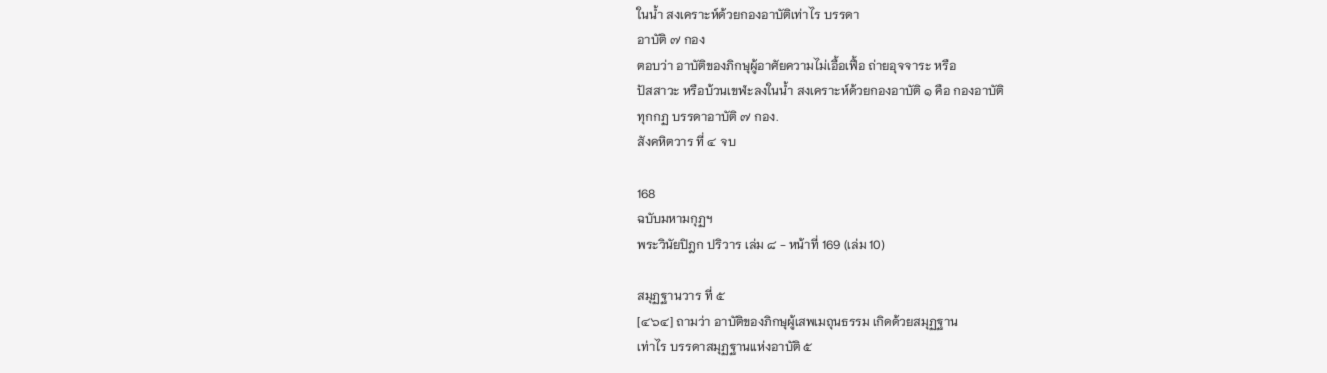ในน้ำ สงเคราะห์ด้วยกองอาบัติเท่าไร บรรดา
อาบัติ ๗ กอง
ตอบว่า อาบัติของภิกษุผู้อาศัยความไม่เอื้อเฟื้อ ถ่ายอุจจาระ หรือ
ปัสสาวะ หรือบ้วนเขฬะลงในน้ำ สงเคราะห์ด้วยกองอาบัติ ๑ คือ กองอาบัติ
ทุกกฏ บรรดาอาบัติ ๗ กอง.
สังคหิตวาร ที่ ๔ จบ

168
ฉบับมหามกุฏฯ
พระวินัยปิฎก ปริวาร เล่ม ๘ - หน้าที่ 169 (เล่ม 10)

สมุฏฐานวาร ที่ ๕
[๔๖๔] ถามว่า อาบัติของภิกษุผู้เสพเมถุนธรรม เกิดด้วยสมุฏฐาน
เท่าไร บรรดาสมุฏฐานแห่งอาบัติ ๕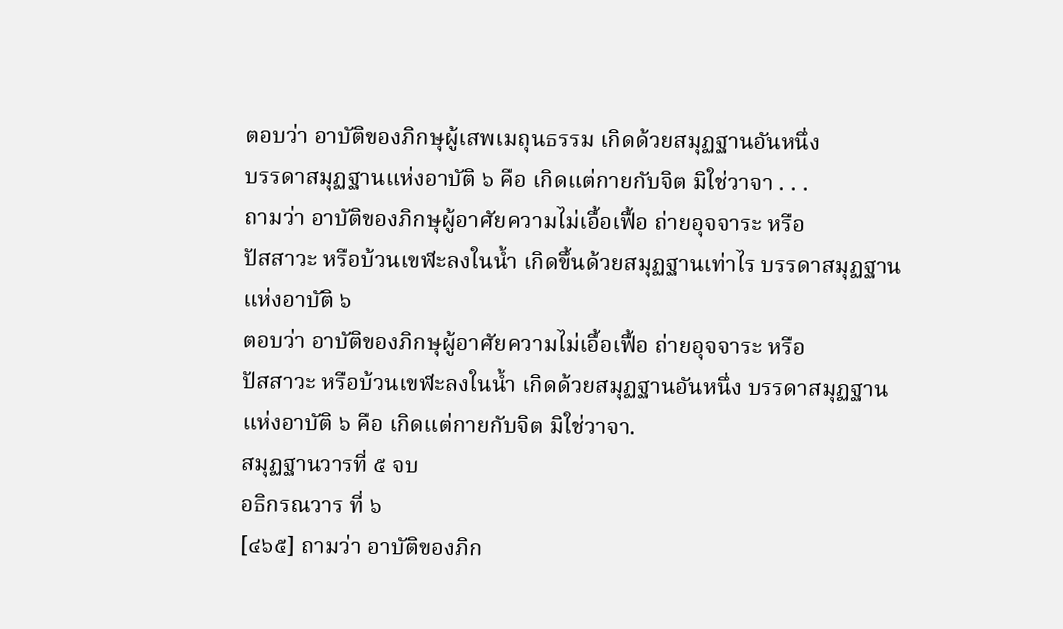ตอบว่า อาบัติของภิกษุผู้เสพเมถุนธรรม เกิดด้วยสมุฏฐานอันหนึ่ง
บรรดาสมุฏฐานแห่งอาบัติ ๖ คือ เกิดแต่กายกับจิต มิใช่วาจา . . .
ถามว่า อาบัติของภิกษุผู้อาศัยความไม่เอื้อเฟื้อ ถ่ายอุจจาระ หรือ
ปัสสาวะ หรือบ้วนเขฬะลงในน้ำ เกิดขึ้นด้วยสมุฏฐานเท่าไร บรรดาสมุฏฐาน
แห่งอาบัติ ๖
ตอบว่า อาบัติของภิกษุผู้อาศัยความไม่เอื้อเฟื้อ ถ่ายอุจจาระ หรือ
ปัสสาวะ หรือบ้วนเขฬะลงในน้ำ เกิดด้วยสมุฏฐานอันหนึ่ง บรรดาสมุฏฐาน
แห่งอาบัติ ๖ คือ เกิดแต่กายกับจิต มิใช่วาจา.
สมุฏฐานวารที่ ๕ จบ
อธิกรณวาร ที่ ๖
[๔๖๕] ถามว่า อาบัติของภิก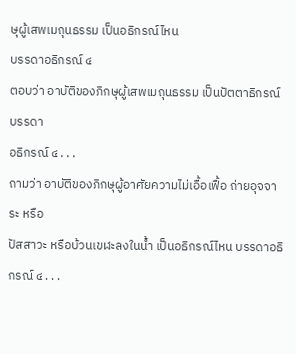ษุผู้เสพเมถุนธรรม เป็นอธิกรณ์ไหน
บรรดาอธิกรณ์ ๔
ตอบว่า อาบัติของภิกษุผู้เสพเมถุนธรรม เป็นปัตตาธิกรณ์ บรรดา
อธิกรณ์ ๔ . . .
ถามว่า อาบัติของภิกษุผู้อาศัยความไม่เอื้อเฟื้อ ถ่ายอุจจาระ หรือ
ปัสสาวะ หรือบ้วนเขฬะลงในน้ำ เป็นอธิกรณ์ไหน บรรดาอธิกรณ์ ๔ . . .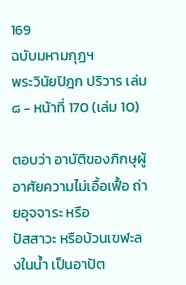169
ฉบับมหามกุฏฯ
พระวินัยปิฎก ปริวาร เล่ม ๘ - หน้าที่ 170 (เล่ม 10)

ตอบว่า อาบัติของภิกษุผู้อาศัยความไม่เอื้อเฟื้อ ถ่ายอุจจาระ หรือ
ปัสสาวะ หรือบ้วนเขฬะลงในน้ำ เป็นอาปัต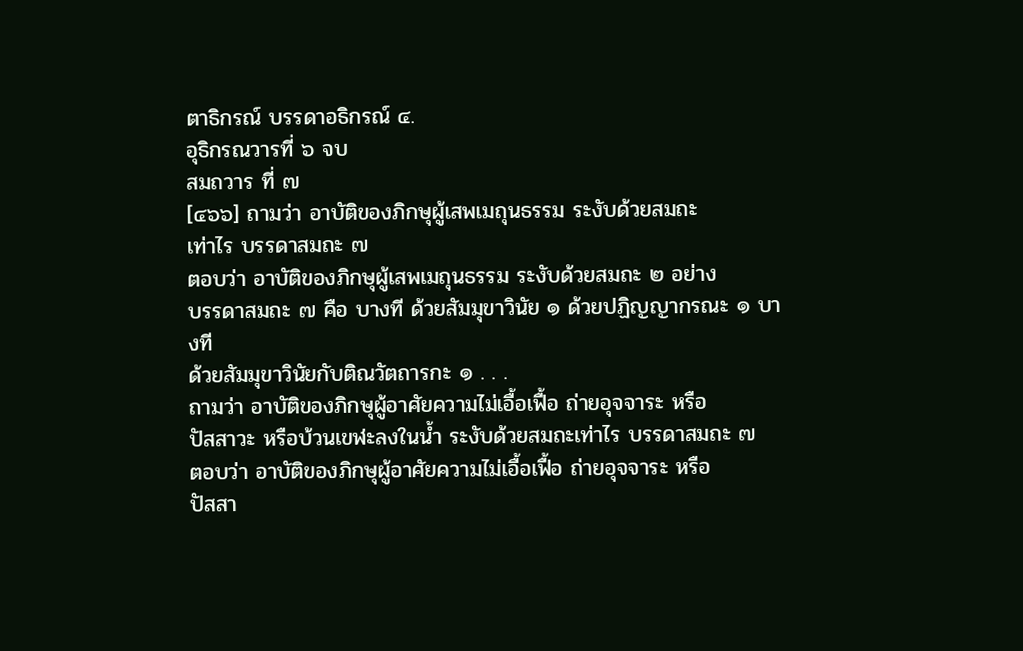ตาธิกรณ์ บรรดาอธิกรณ์ ๔.
อุธิกรณวารที่ ๖ จบ
สมถวาร ที่ ๗
[๔๖๖] ถามว่า อาบัติของภิกษุผู้เสพเมถุนธรรม ระงับด้วยสมถะ
เท่าไร บรรดาสมถะ ๗
ตอบว่า อาบัติของภิกษุผู้เสพเมถุนธรรม ระงับด้วยสมถะ ๒ อย่าง
บรรดาสมถะ ๗ คือ บางที ด้วยสัมมุขาวินัย ๑ ด้วยปฏิญญากรณะ ๑ บางที
ด้วยสัมมุขาวินัยกับติณวัตถารกะ ๑ . . .
ถามว่า อาบัติของภิกษุผู้อาศัยความไม่เอื้อเฟื้อ ถ่ายอุจจาระ หรือ
ปัสสาวะ หรือบ้วนเขฬะลงในน้ำ ระงับด้วยสมถะเท่าไร บรรดาสมถะ ๗
ตอบว่า อาบัติของภิกษุผู้อาศัยความไม่เอื้อเฟื้อ ถ่ายอุจจาระ หรือ
ปัสสา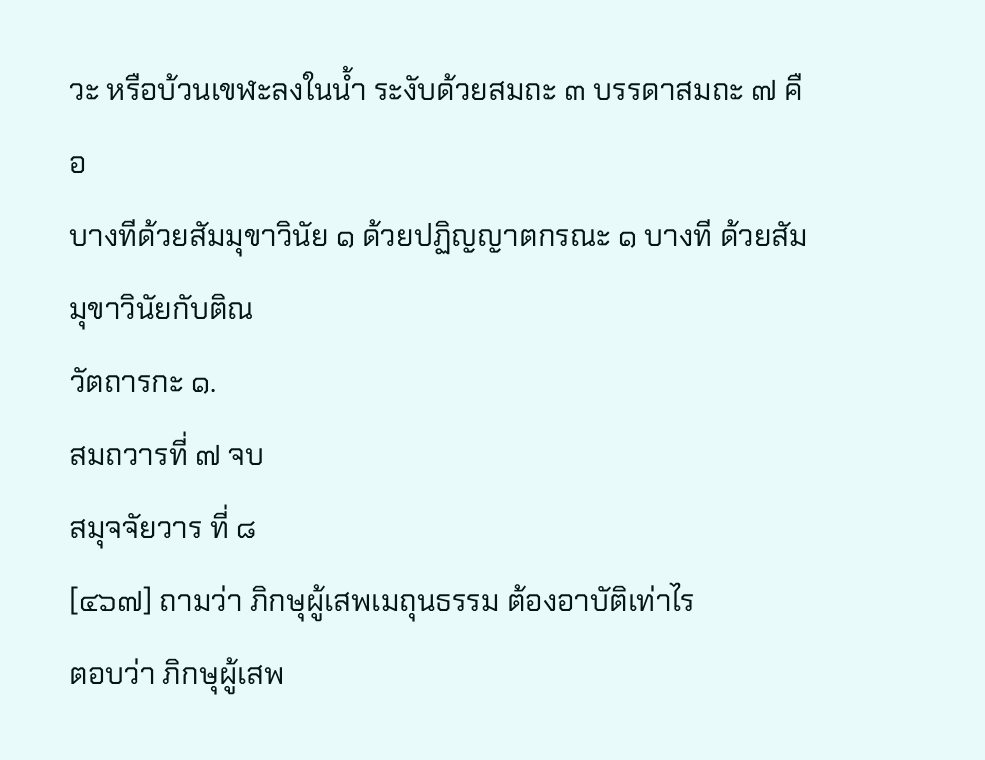วะ หรือบ้วนเขฬะลงในน้ำ ระงับด้วยสมถะ ๓ บรรดาสมถะ ๗ คือ
บางทีด้วยสัมมุขาวินัย ๑ ด้วยปฏิญญาตกรณะ ๑ บางที ด้วยสัมมุขาวินัยกับติณ
วัตถารกะ ๑.
สมถวารที่ ๗ จบ
สมุจจัยวาร ที่ ๘
[๔๖๗] ถามว่า ภิกษุผู้เสพเมถุนธรรม ต้องอาบัติเท่าไร
ตอบว่า ภิกษุผู้เสพ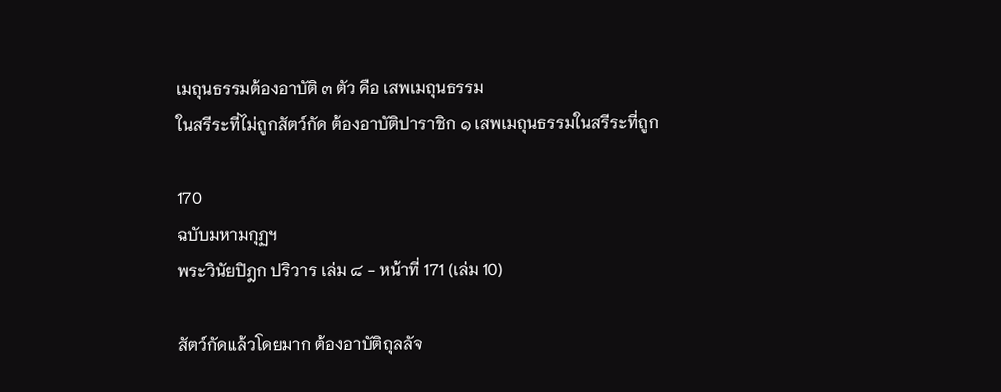เมถุนธรรมต้องอาบัติ ๓ ตัว คือ เสพเมถุนธรรม
ในสรีระที่ไม่ถูกสัตว์กัด ต้องอาบัติปาราชิก ๑ เสพเมถุนธรรมในสรีระที่ถูก

170
ฉบับมหามกุฏฯ
พระวินัยปิฎก ปริวาร เล่ม ๘ - หน้าที่ 171 (เล่ม 10)

สัตว์กัดแล้วโดยมาก ต้องอาบัติถุลลัจ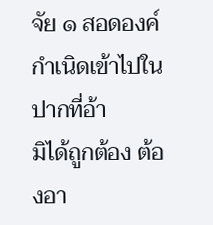จัย ๑ สอดองค์กำเนิดเข้าไปในปากที่อ้า
มิได้ถูกต้อง ต้องอา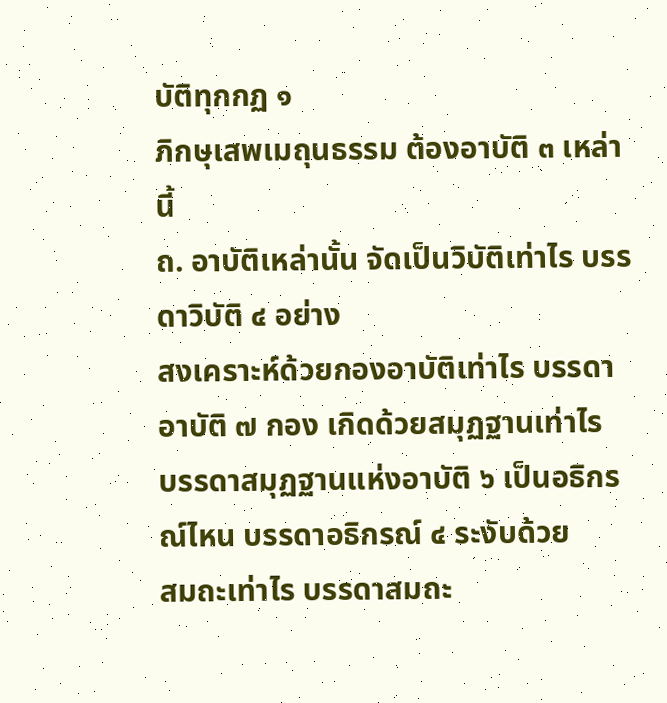บัติทุกกฏ ๑
ภิกษุเสพเมถุนธรรม ต้องอาบัติ ๓ เหล่านี้
ถ. อาบัติเหล่านั้น จัดเป็นวิบัติเท่าไร บรรดาวิบัติ ๔ อย่าง
สงเคราะห์ด้วยกองอาบัติเท่าไร บรรดาอาบัติ ๗ กอง เกิดด้วยสมุฏฐานเท่าไร
บรรดาสมุฏฐานแห่งอาบัติ ๖ เป็นอธิกรณ์ไหน บรรดาอธิกรณ์ ๔ ระงับด้วย
สมถะเท่าไร บรรดาสมถะ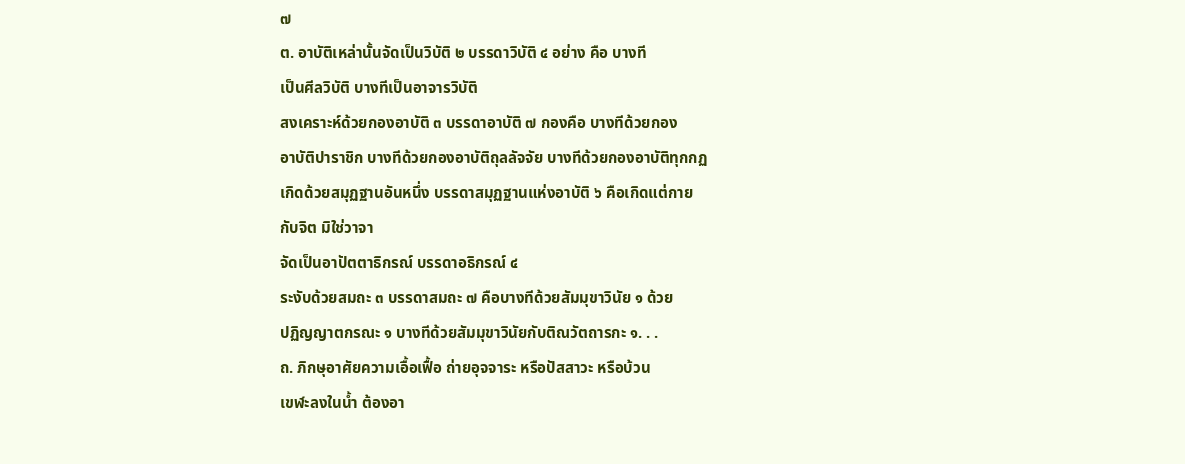๗
ต. อาบัติเหล่านั้นจัดเป็นวิบัติ ๒ บรรดาวิบัติ ๔ อย่าง คือ บางที
เป็นศีลวิบัติ บางทีเป็นอาจารวิบัติ
สงเคราะห์ด้วยกองอาบัติ ๓ บรรดาอาบัติ ๗ กองคือ บางทีด้วยกอง
อาบัติปาราชิก บางทีด้วยกองอาบัติถุลลัจจัย บางทีด้วยกองอาบัติทุกกฏ
เกิดด้วยสมุฏฐานอันหนึ่ง บรรดาสมุฏฐานแห่งอาบัติ ๖ คือเกิดแต่กาย
กับจิต มิใช่วาจา
จัดเป็นอาปัตตาธิกรณ์ บรรดาอธิกรณ์ ๔
ระงับด้วยสมถะ ๓ บรรดาสมถะ ๗ คือบางทีด้วยสัมมุขาวินัย ๑ ด้วย
ปฏิญญาตกรณะ ๑ บางทีด้วยสัมมุขาวินัยกับติณวัตถารกะ ๑. . .
ถ. ภิกษุอาศัยความเอื้อเฟื้อ ถ่ายอุจจาระ หรือปัสสาวะ หรือบ้วน
เขฬะลงในน้ำ ต้องอา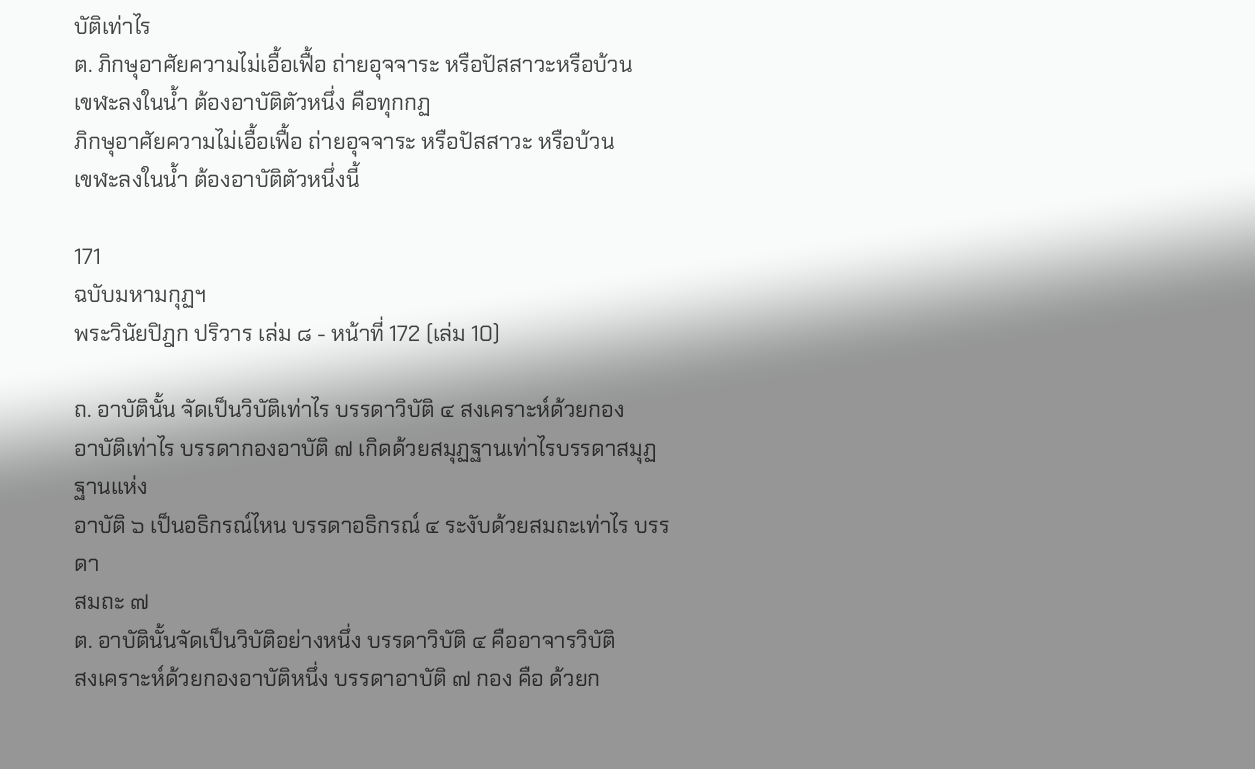บัติเท่าไร
ต. ภิกษุอาศัยความไม่เอื้อเฟื้อ ถ่ายอุจจาระ หรือปัสสาวะหรือบ้วน
เขฬะลงในน้ำ ต้องอาบัติตัวหนึ่ง คือทุกกฏ
ภิกษุอาศัยความไม่เอื้อเฟื้อ ถ่ายอุจจาระ หรือปัสสาวะ หรือบ้วน
เขฬะลงในน้ำ ต้องอาบัติตัวหนึ่งนี้

171
ฉบับมหามกุฏฯ
พระวินัยปิฎก ปริวาร เล่ม ๘ - หน้าที่ 172 (เล่ม 10)

ถ. อาบัตินั้น จัดเป็นวิบัติเท่าไร บรรดาวิบัติ ๔ สงเคราะห์ด้วยกอง
อาบัติเท่าไร บรรดากองอาบัติ ๗ เกิดด้วยสมุฏฐานเท่าไรบรรดาสมุฏฐานแห่ง
อาบัติ ๖ เป็นอธิกรณ์ไหน บรรดาอธิกรณ์ ๔ ระงับด้วยสมถะเท่าไร บรรดา
สมถะ ๗
ต. อาบัตินั้นจัดเป็นวิบัติอย่างหนึ่ง บรรดาวิบัติ ๔ คืออาจารวิบัติ
สงเคราะห์ด้วยกองอาบัติหนึ่ง บรรดาอาบัติ ๗ กอง คือ ด้วยก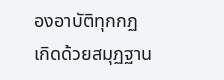องอาบัติทุกกฏ
เกิดด้วยสมุฏฐาน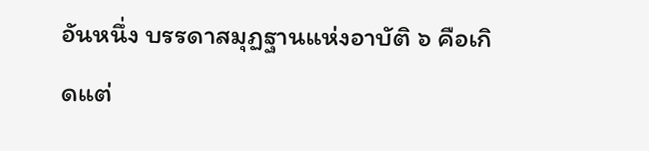อันหนึ่ง บรรดาสมุฏฐานแห่งอาบัติ ๖ คือเกิดแต่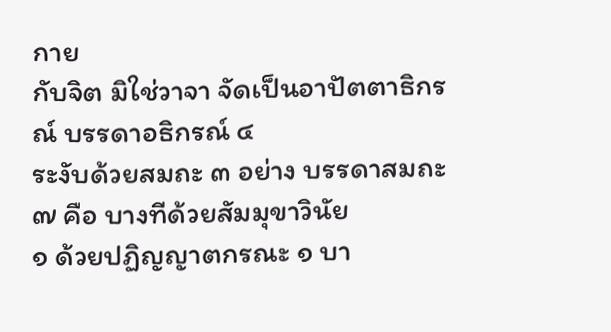กาย
กับจิต มิใช่วาจา จัดเป็นอาปัตตาธิกรณ์ บรรดาอธิกรณ์ ๔
ระงับด้วยสมถะ ๓ อย่าง บรรดาสมถะ ๗ คือ บางทีด้วยสัมมุขาวินัย
๑ ด้วยปฏิญญาตกรณะ ๑ บา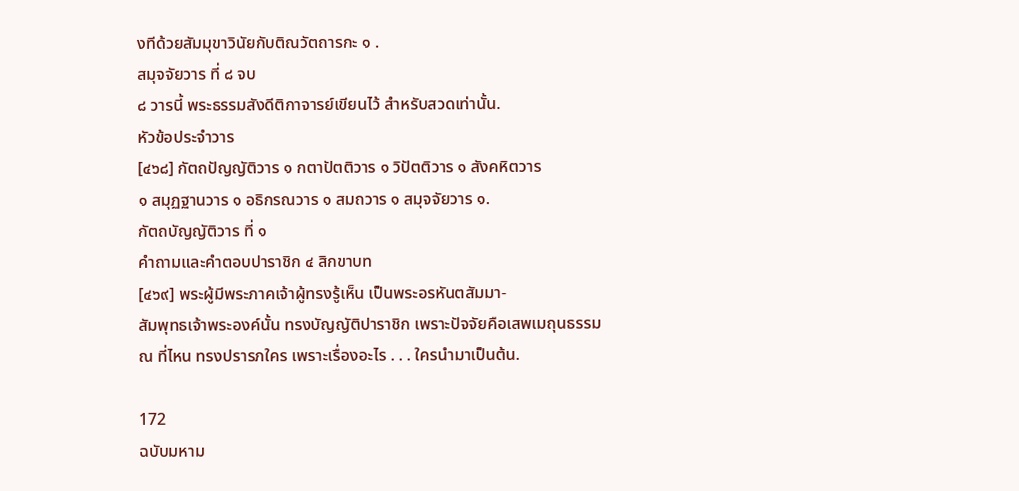งทีด้วยสัมมุขาวินัยกับติณวัตถารกะ ๑ .
สมุจจัยวาร ที่ ๘ จบ
๘ วารนี้ พระธรรมสังดีติกาจารย์เขียนไว้ สำหรับสวดเท่านั้น.
หัวข้อประจำวาร
[๔๖๘] กัตถปัญญัติวาร ๑ กตาปัตติวาร ๑ วิปัตติวาร ๑ สังคหิตวาร
๑ สมุฏฐานวาร ๑ อธิกรณวาร ๑ สมถวาร ๑ สมุจจัยวาร ๑.
กัตถบัญญัติวาร ที่ ๑
คำถามและคำตอบปาราชิก ๔ สิกขาบท
[๔๖๙] พระผู้มีพระภาคเจ้าผู้ทรงรู้เห็น เป็นพระอรหันตสัมมา-
สัมพุทธเจ้าพระองค์นั้น ทรงบัญญัติปาราชิก เพราะปัจจัยคือเสพเมถุนธรรม
ณ ที่ไหน ทรงปรารภใคร เพราะเรื่องอะไร . . . ใครนำมาเป็นต้น.

172
ฉบับมหาม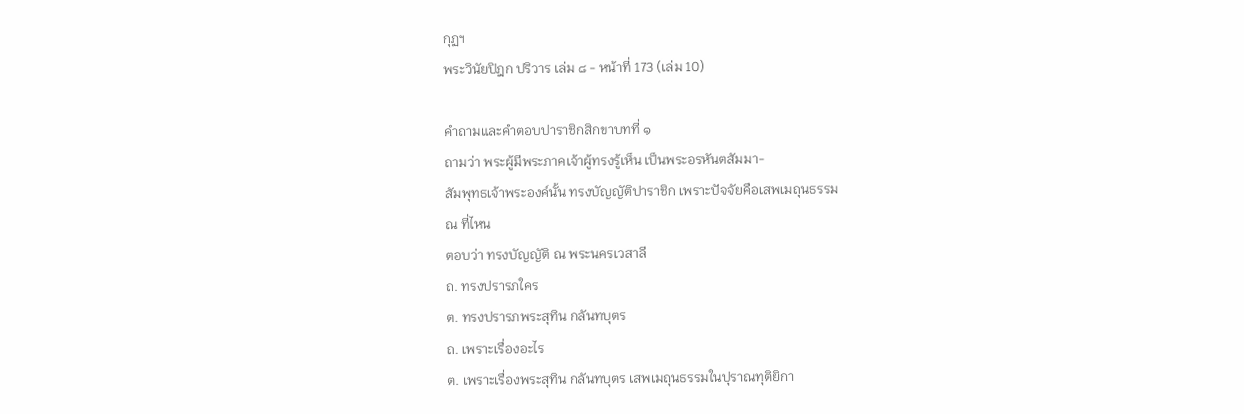กุฏฯ
พระวินัยปิฎก ปริวาร เล่ม ๘ - หน้าที่ 173 (เล่ม 10)

คำถามและคำตอบปาราชิกสิกขาบทที่ ๑
ถามว่า พระผู้มีพระภาคเจ้าผู้ทรงรู้เห็น เป็นพระอรหันตสัมมา-
สัมพุทธเจ้าพระองค์นั้น ทรงบัญญัติปาราชิก เพราะปัจจัยคือเสพเมถุนธรรม
ณ ที่ไหน
ตอบว่า ทรงบัญญัติ ณ พระนครเวสาลี
ถ. ทรงปรารภใคร
ต. ทรงปรารภพระสุทิน กลันทบุตร
ถ. เพราะเรื่องอะไร
ต. เพราะเรื่องพระสุทิน กลันทบุตร เสพเมถุนธรรมในปุราณทุติยิกา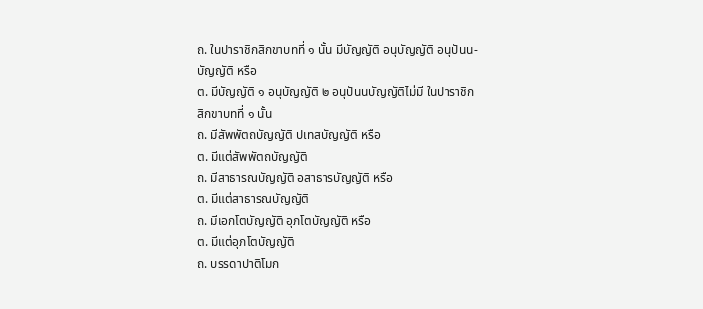ถ. ในปาราชิกสิกขาบทที่ ๑ นั้น มีบัญญัติ อนุบัญญัติ อนุปันน-
บัญญัติ หรือ
ต. มีบัญญัติ ๑ อนุบัญญัติ ๒ อนุปันนบัญญัติไม่มี ในปาราชิก
สิกขาบทที่ ๑ นั้น
ถ. มีสัพพัตถบัญญัติ ปเทสบัญญัติ หรือ
ต. มีแต่สัพพัตถบัญญัติ
ถ. มีสาธารณบัญญัติ อสาธารบัญญัติ หรือ
ต. มีแต่สาธารณบัญญัติ
ถ. มีเอกโตบัญญัติ อุภโตบัญญัติ หรือ
ต. มีแต่อุภโตบัญญัติ
ถ. บรรดาปาติโมก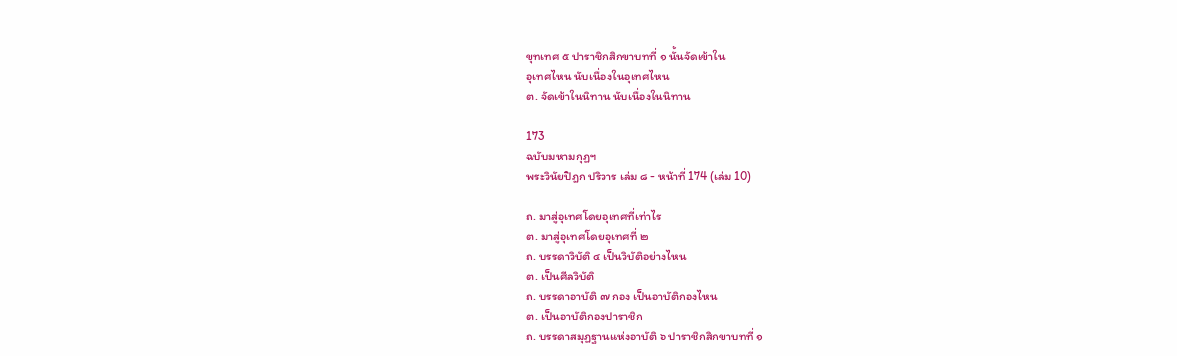ขุทเทศ ๕ ปาราชิกสิกขาบทที่ ๑ นั้นจัดเข้าใน
อุเทศไหน นับเนื่องในอุเทศไหน
ต. จัดเข้าในนิทาน นับเนื่องในนิทาน

173
ฉบับมหามกุฏฯ
พระวินัยปิฎก ปริวาร เล่ม ๘ - หน้าที่ 174 (เล่ม 10)

ถ. มาสู่อุเทศโดยอุเทศที่เท่าไร
ต. มาสู่อุเทศโดยอุเทศที่ ๒
ถ. บรรดาวิบัติ ๔ เป็นวิบัติอย่างไหน
ต. เป็นศีลวิบัติ
ถ. บรรดาอาบัติ ๗ กอง เป็นอาบัติกองไหน
ต. เป็นอาบัติกองปาราชิก
ถ. บรรดาสมุฏฐานแห่งอาบัติ ๖ ปาราชิกสิกขาบทที่ ๑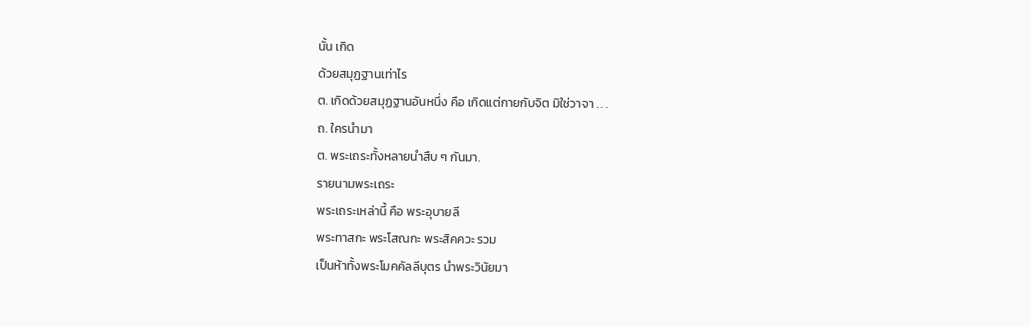นั้น เกิด
ด้วยสมุฏฐานเท่าไร
ต. เกิดด้วยสมุฏฐานอันหนึ่ง คือ เกิดแต่กายกับจิต มิใช่วาจา . . .
ถ. ใครนำมา
ต. พระเถระทั้งหลายนำสืบ ๆ กันมา.
รายนามพระเถระ
พระเถระเหล่านี้ คือ พระอุบายลี
พระทาสกะ พระโสณกะ พระสิคควะ รวม
เป็นห้าทั้งพระโมคคัลลีบุตร นำพระวินัยมา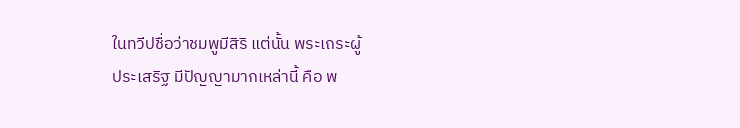ในทวีปชื่อว่าชมพูมีสิริ แต่นั้น พระเถระผู้
ประเสริฐ มีปัญญามากเหล่านี้ คือ พ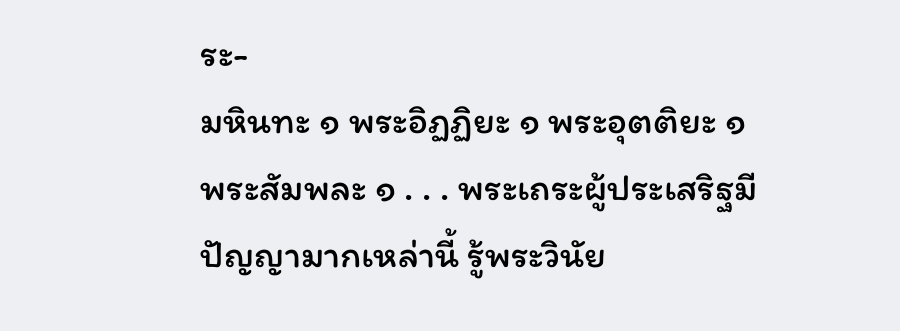ระ-
มหินทะ ๑ พระอิฏฏิยะ ๑ พระอุตติยะ ๑
พระสัมพละ ๑ . . . พระเถระผู้ประเสริฐมี
ปัญญามากเหล่านี้ รู้พระวินัย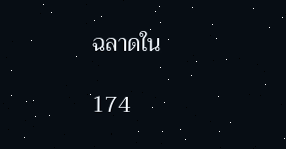ฉลาดใน

174